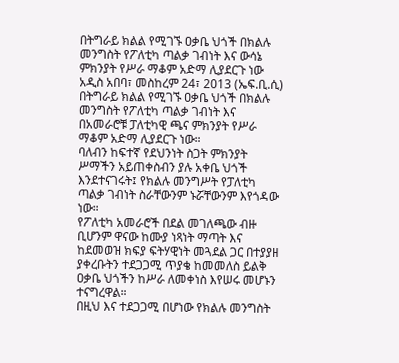በትግራይ ክልል የሚገኙ ዐቃቤ ህጎች በክልሉ መንግስት የፖለቲካ ጣልቃ ገብነት እና ውሳኔ ምክንያት የሥራ ማቆም አድማ ሊያደርጉ ነው
አዲስ አበባ፣ መስከረም 24፣ 2013 (ኤፍ.ቢ.ሲ) በትግራይ ክልል የሚገኙ ዐቃቤ ህጎች በክልሉ መንግስት የፖለቲካ ጣልቃ ገብነት እና በአመራሮቹ ፓለቲካዊ ጫና ምክንያት የሥራ ማቆም አድማ ሊያደርጉ ነው።
ባለብን ከፍተኛ የደህንነት ስጋት ምክንያት ሥማችን አይጠቀስብን ያሉ አቀቤ ህጎች እንደተናገሩት፤ የክልሉ መንግሥት የፓለቲካ ጣልቃ ገብነት ስራቸውንም ኑሯቸውንም እየጎዳው ነው።
የፖለቲካ አመራሮች በደል መገለጫው ብዙ ቢሆንም ዋናው ከሙያ ነጻነት ማጣት እና ከደመወዝ ክፍያ ፍትሃዊነት መጓደል ጋር በተያያዘ ያቀረቡትን ተደጋጋሚ ጥያቄ ከመመለስ ይልቅ ዐቃቤ ህጎችን ከሥራ ለመቀነስ እየሠሩ መሆኑን ተናግረዋል።
በዚህ እና ተደጋጋሚ በሆነው የክልሉ መንግስት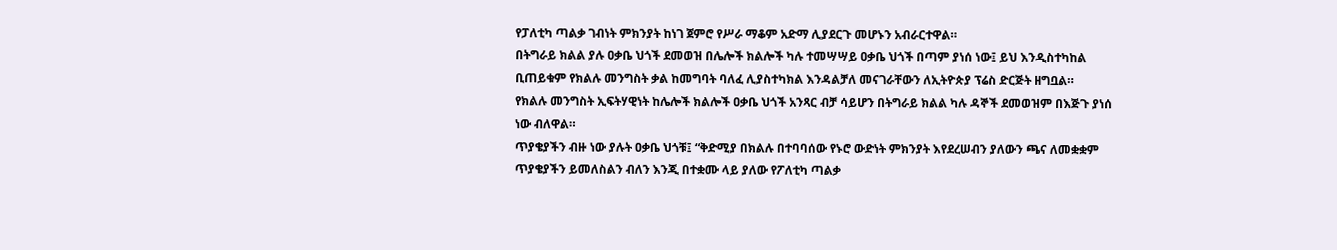የፓለቲካ ጣልቃ ገብነት ምክንያት ከነገ ጀምሮ የሥራ ማቆም አድማ ሊያደርጉ መሆኑን አብራርተዋል።
በትግራይ ክልል ያሉ ዐቃቤ ህጎች ደመወዝ በሌሎች ክልሎች ካሉ ተመሣሣይ ዐቃቤ ህጎች በጣም ያነሰ ነው፤ ይህ እንዲስተካከል ቢጠይቁም የክልሉ መንግስት ቃል ከመግባት ባለፈ ሊያስተካክል እንዳልቻለ መናገራቸውን ለኢትዮጵያ ፕሬስ ድርጅት ዘግቧል።
የክልሉ መንግስት ኢፍትሃዊነት ከሌሎች ክልሎች ዐቃቤ ህጎች አንጻር ብቻ ሳይሆን በትግራይ ክልል ካሉ ዳኞች ደመወዝም በእጅጉ ያነሰ ነው ብለዋል።
ጥያቄያችን ብዙ ነው ያሉት ዐቃቤ ህጎቹ፤ “ቅድሚያ በክልሉ በተባባሰው የኑሮ ውድነት ምክንያት እየደረሠብን ያለውን ጫና ለመቋቋም ጥያቄያችን ይመለስልን ብለን እንጂ በተቋሙ ላይ ያለው የፖለቲካ ጣልቃ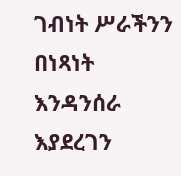ገብነት ሥራችንን በነጻነት እንዳንሰራ እያደረገን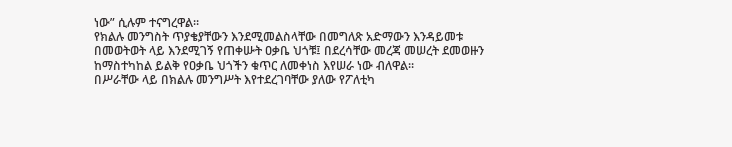ነው” ሲሉም ተናግረዋል።
የክልሉ መንግስት ጥያቄያቸውን እንደሚመልስላቸው በመግለጽ አድማውን እንዳይመቱ በመወትወት ላይ እንደሚገኝ የጠቀሡት ዐቃቤ ህጎቹ፤ በደረሳቸው መረጃ መሠረት ደመወዙን ከማስተካከል ይልቅ የዐቃቤ ህጎችን ቁጥር ለመቀነስ እየሠራ ነው ብለዋል።
በሥራቸው ላይ በክልሉ መንግሥት እየተደረገባቸው ያለው የፖለቲካ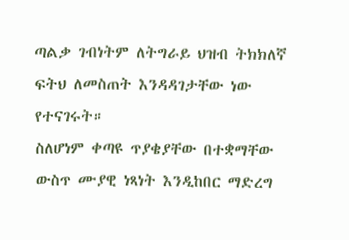ጣልቃ ገብነትም ለትግራይ ህዝብ ትክክለኛ ፍትህ ለመስጠት እንዳዳገታቸው ነው የተናገሩት።
ስለሆነም ቀጣዩ ጥያቄያቸው በተቋማቸው ውስጥ ሙያዊ ነጻነት እንዲከበር ማድረግ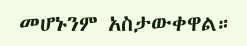መሆኑንም አስታውቀዋል።